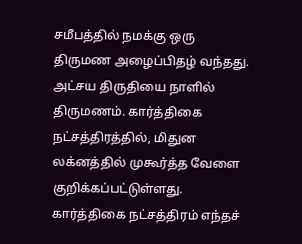சமீபத்தில் நமக்கு ஒரு திருமண அழைப்பிதழ் வந்தது. அட்சய திருதியை நாளில் திருமணம். கார்த்திகை நட்சத்திரத்தில், மிதுன லக்னத்தில் முகூர்த்த வேளை குறிக்கப்பட்டுள்ளது. கார்த்திகை நட்சத்திரம் எந்தச்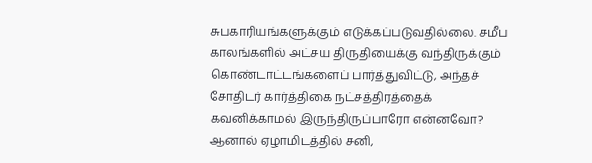சுபகாரியங்களுக்கும் எடுக்கப்படுவதில்லை. சமீப காலங்களில் அட்சய திருதியைக்கு வந்திருக்கும் கொண்டாட்டங்களைப் பார்த்துவிட்டு, அந்தச் சோதிடர் கார்த்திகை நட்சத்திரத்தைக் கவனிக்காமல் இருந்திருப்பாரோ என்னவோ? ஆனால் ஏழாமிடத்தில் சனி,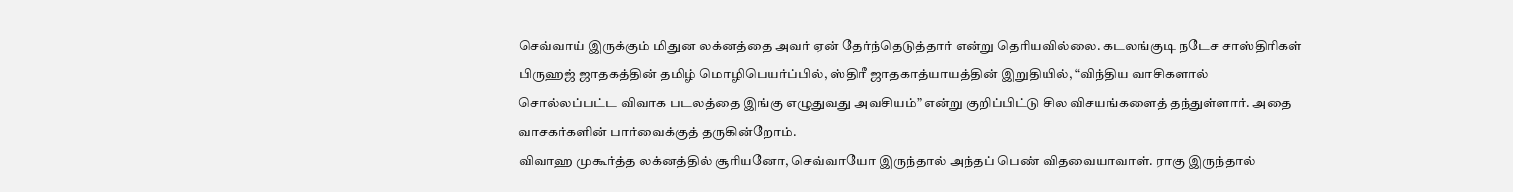செவ்வாய் இருக்கும் மிதுன லக்னத்தை அவர் ஏன் தேர்ந்தெடுத்தார் என்று தெரியவில்லை. கடலங்குடி நடேச சாஸ்திரிகள் பிருஹஜ் ஜாதகத்தின் தமிழ் மொழிபெயர்ப்பில், ஸ்திரீ ஜாதகாத்யாயத்தின் இறுதியில், “விந்திய வாசிகளால் சொல்லப்பட்ட விவாக படலத்தை இங்கு எழுதுவது அவசியம்” என்று குறிப்பிட்டு சில விசயங்களைத் தந்துள்ளார். அதை வாசகர்களின் பார்வைக்குத் தருகின்றோம்.
விவாஹ முகூர்த்த லக்னத்தில் சூரியனோ, செவ்வாயோ இருந்தால் அந்தப் பெண் விதவையாவாள். ராகு இருந்தால்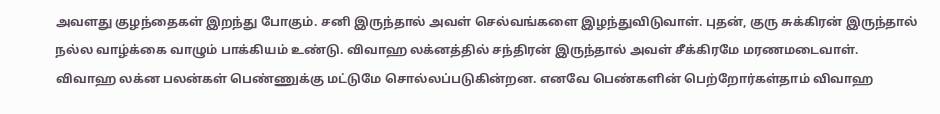அவளது குழந்தைகள் இறந்து போகும். சனி இருந்தால் அவள் செல்வங்களை இழந்துவிடுவாள். புதன், குரு சுக்கிரன் இருந்தால் நல்ல வாழ்க்கை வாழும் பாக்கியம் உண்டு. விவாஹ லக்னத்தில் சந்திரன் இருந்தால் அவள் சீக்கிரமே மரணமடைவாள்.
விவாஹ லக்ன பலன்கள் பெண்ணுக்கு மட்டுமே சொல்லப்படுகின்றன. எனவே பெண்களின் பெற்றோர்கள்தாம் விவாஹ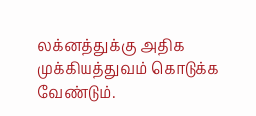லக்னத்துக்கு அதிக முக்கியத்துவம் கொடுக்க வேண்டும்.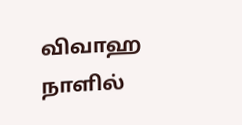விவாஹ நாளில்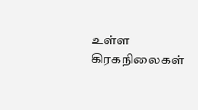உள்ள கிரகநிலைகள்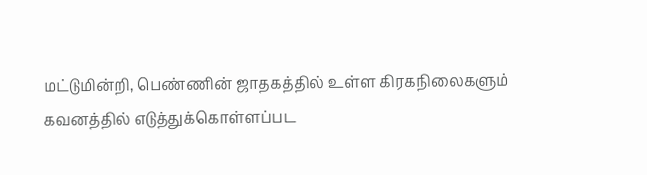மட்டுமின்றி, பெண்ணின் ஜாதகத்தில் உள்ள கிரகநிலைகளும் கவனத்தில் எடுத்துக்கொள்ளப்பட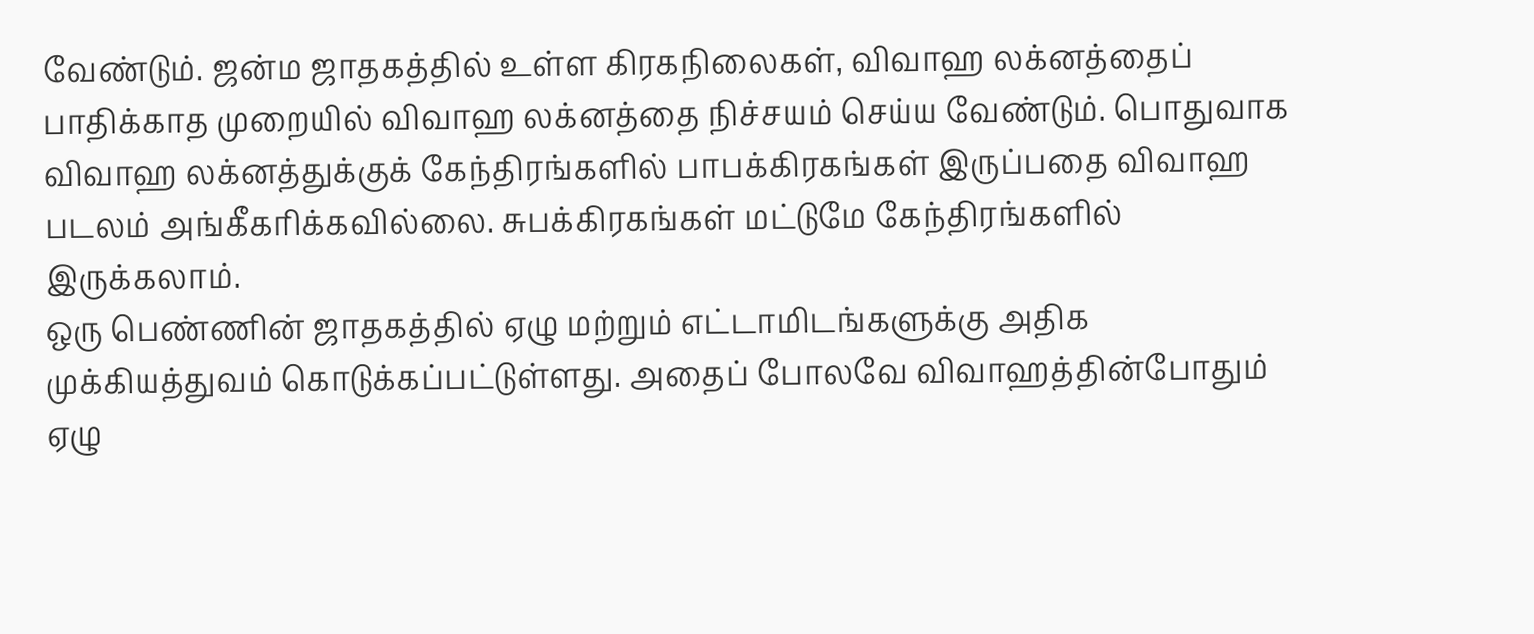வேண்டும். ஜன்ம ஜாதகத்தில் உள்ள கிரகநிலைகள், விவாஹ லக்னத்தைப் பாதிக்காத முறையில் விவாஹ லக்னத்தை நிச்சயம் செய்ய வேண்டும். பொதுவாக விவாஹ லக்னத்துக்குக் கேந்திரங்களில் பாபக்கிரகங்கள் இருப்பதை விவாஹ படலம் அங்கீகரிக்கவில்லை. சுபக்கிரகங்கள் மட்டுமே கேந்திரங்களில் இருக்கலாம்.
ஒரு பெண்ணின் ஜாதகத்தில் ஏழு மற்றும் எட்டாமிடங்களுக்கு அதிக முக்கியத்துவம் கொடுக்கப்பட்டுள்ளது. அதைப் போலவே விவாஹத்தின்போதும் ஏழு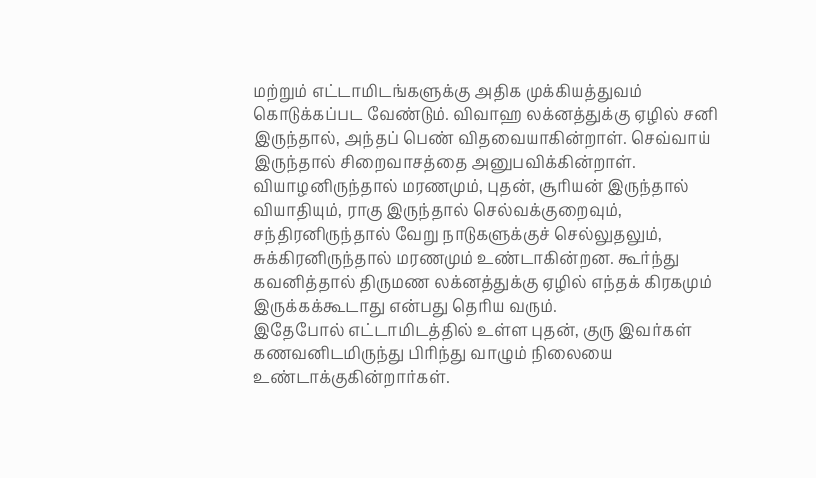மற்றும் எட்டாமிடங்களுக்கு அதிக முக்கியத்துவம் கொடுக்கப்பட வேண்டும். விவாஹ லக்னத்துக்கு ஏழில் சனி இருந்தால், அந்தப் பெண் விதவையாகின்றாள். செவ்வாய் இருந்தால் சிறைவாசத்தை அனுபவிக்கின்றாள். வியாழனிருந்தால் மரணமும், புதன், சூரியன் இருந்தால் வியாதியும், ராகு இருந்தால் செல்வக்குறைவும், சந்திரனிருந்தால் வேறு நாடுகளுக்குச் செல்லுதலும், சுக்கிரனிருந்தால் மரணமும் உண்டாகின்றன. கூர்ந்து கவனித்தால் திருமண லக்னத்துக்கு ஏழில் எந்தக் கிரகமும் இருக்கக்கூடாது என்பது தெரிய வரும்.
இதேபோல் எட்டாமிடத்தில் உள்ள புதன், குரு இவர்கள் கணவனிடமிருந்து பிரிந்து வாழும் நிலையை உண்டாக்குகின்றார்கள்.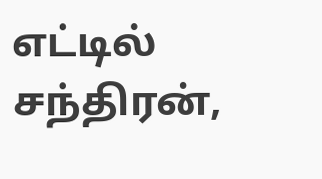எட்டில் சந்திரன்,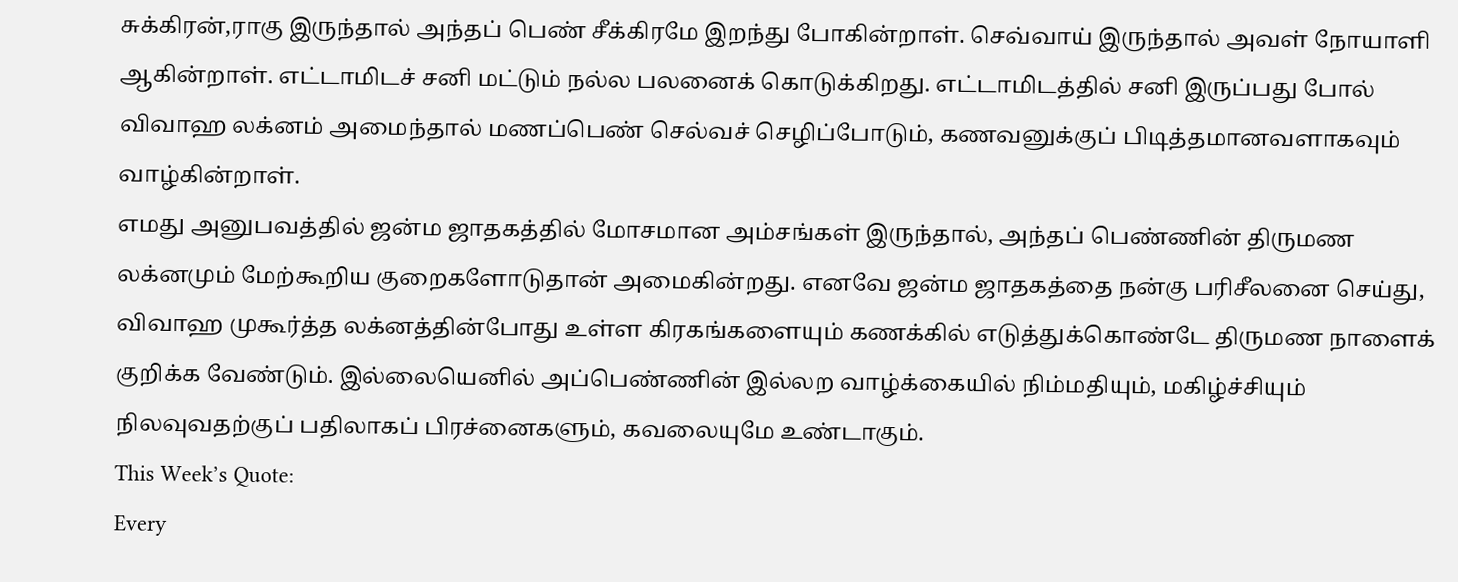சுக்கிரன்,ராகு இருந்தால் அந்தப் பெண் சீக்கிரமே இறந்து போகின்றாள். செவ்வாய் இருந்தால் அவள் நோயாளி ஆகின்றாள். எட்டாமிடச் சனி மட்டும் நல்ல பலனைக் கொடுக்கிறது. எட்டாமிடத்தில் சனி இருப்பது போல் விவாஹ லக்னம் அமைந்தால் மணப்பெண் செல்வச் செழிப்போடும், கணவனுக்குப் பிடித்தமானவளாகவும் வாழ்கின்றாள்.
எமது அனுபவத்தில் ஜன்ம ஜாதகத்தில் மோசமான அம்சங்கள் இருந்தால், அந்தப் பெண்ணின் திருமண லக்னமும் மேற்கூறிய குறைகளோடுதான் அமைகின்றது. எனவே ஜன்ம ஜாதகத்தை நன்கு பரிசீலனை செய்து, விவாஹ முகூர்த்த லக்னத்தின்போது உள்ள கிரகங்களையும் கணக்கில் எடுத்துக்கொண்டே திருமண நாளைக் குறிக்க வேண்டும். இல்லையெனில் அப்பெண்ணின் இல்லற வாழ்க்கையில் நிம்மதியும், மகிழ்ச்சியும் நிலவுவதற்குப் பதிலாகப் பிரச்னைகளும், கவலையுமே உண்டாகும்.
This Week’s Quote:
Every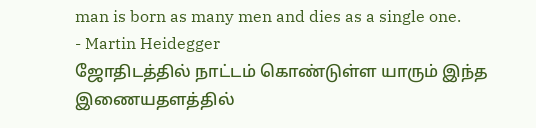man is born as many men and dies as a single one.
- Martin Heidegger
ஜோதிடத்தில் நாட்டம் கொண்டுள்ள யாரும் இந்த இணையதளத்தில்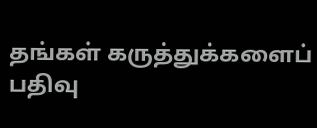தங்கள் கருத்துக்களைப் பதிவு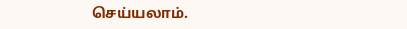செய்யலாம்.